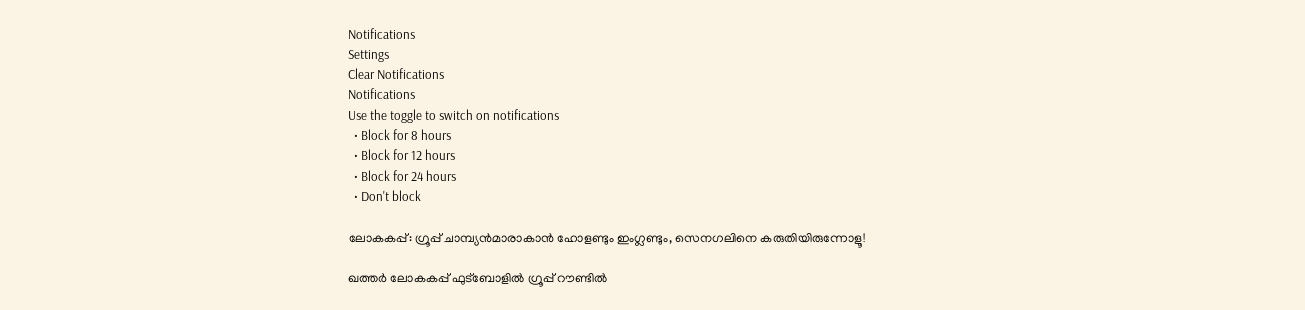Notifications
Settings
Clear Notifications
Notifications
Use the toggle to switch on notifications
  • Block for 8 hours
  • Block for 12 hours
  • Block for 24 hours
  • Don't block

ലോകകപ്പ്: ഗ്രൂപ്പ് ചാമ്പ്യന്‍മാരാകാന്‍ ഹോളണ്ടും ഇംഗ്ലണ്ടും, സെനഗലിനെ കരുതിയിരുന്നോളൂ!

ഖത്തര്‍ ലോകകപ്പ് ഫുട്‌ബോളില്‍ ഗ്രൂപ്പ് റൗണ്ടില്‍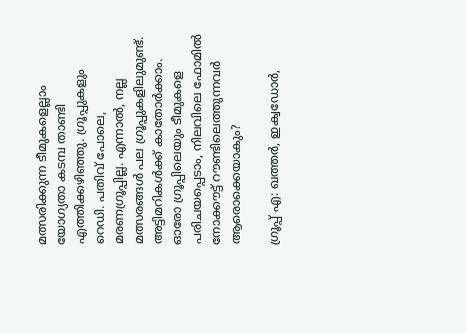മത്സരിക്കുന്ന ടീമുകളെല്ലാം യോഗ്യതാ കടമ്പ താണ്ടി എത്തിക്കഴിഞ്ഞു. ഗ്രൂപ്പുകളും റെഡി. പതിവ് പോലെ, മരണഗ്രൂപ്പില്ല. എന്നാല്‍, നല്ല മത്സരങ്ങള്‍ പല ഗ്രൂപ്പുകളിലുമുണ്ട്. അട്ടിമറികള്‍ക്ക് കാതോര്‍ക്കാം. ഓരോ ഗ്രൂപ്പിലെയും ടീമുകളെ പരിചയപ്പെടാം, നിലവിലെ ഫോമില്‍ നോക്കൗട്ട് റൗണ്ടിലെത്തുന്നവര്‍ ആരൊക്കെയാകും?

ഗ്രൂപ്പ് എ: ഖത്തര്‍, ഇക്വഡോര്‍,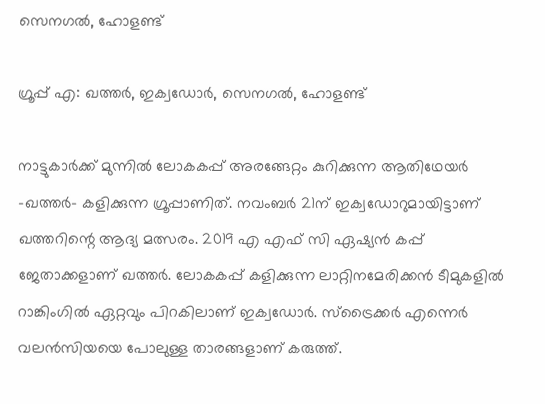സെനഗല്‍, ഹോളണ്ട്

ഗ്രൂപ്പ് എ: ഖത്തര്‍, ഇക്വഡോര്‍, സെനഗല്‍, ഹോളണ്ട്

നാട്ടുകാര്‍ക്ക് മുന്നില്‍ ലോകകപ്പ് അരങ്ങേറ്റം കുറിക്കുന്ന ആതിഥേയര്‍ -ഖത്തര്‍- കളിക്കുന്ന ഗ്രൂപ്പാണിത്. നവംബര്‍ 21ന് ഇക്വഡോറുമായിട്ടാണ് ഖത്തറിന്റെ ആദ്യ മത്സരം. 2019 എ എഫ് സി ഏഷ്യന്‍ കപ്പ് ജേതാക്കളാണ് ഖത്തര്‍. ലോകകപ്പ് കളിക്കുന്ന ലാറ്റിനമേരിക്കന്‍ ടീമുകളില്‍ റാങ്കിംഗില്‍ ഏറ്റവും പിറകിലാണ് ഇക്വഡോര്‍. സ്‌ട്രൈക്കര്‍ എന്നെര്‍ വലന്‍സിയയെ പോലുള്ള താരങ്ങളാണ് കരുത്ത്.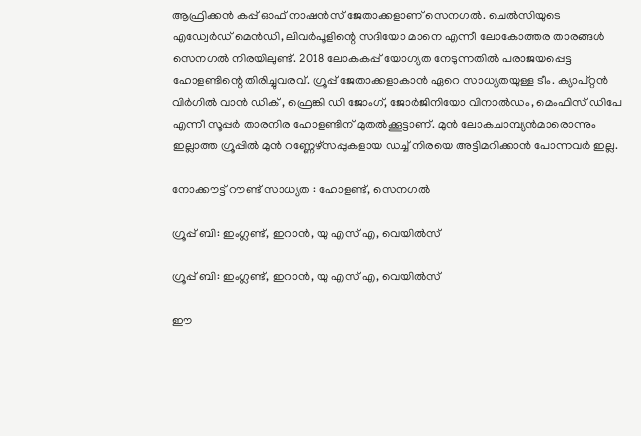ആഫ്രിക്കന്‍ കപ്പ് ഓഫ് നാഷന്‍സ് ജേതാക്കളാണ് സെനഗല്‍. ചെല്‍സിയുടെ എഡ്വേര്‍ഡ് മെന്‍ഡി, ലിവര്‍പൂളിന്റെ സദിയോ മാനെ എന്നീ ലോകോത്തര താരങ്ങള്‍ സെനഗല്‍ നിരയിലുണ്ട്. 2018 ലോകകപ്പ് യോഗ്യത നേടുന്നതില്‍ പരാജയപ്പെട്ട ഹോളണ്ടിന്റെ തിരിച്ചുവരവ്. ഗ്രൂപ്പ് ജേതാക്കളാകാന്‍ ഏറെ സാധ്യതയുള്ള ടീം. ക്യാപ്റ്റന്‍ വിര്‍ഗില്‍ വാന്‍ ഡിക് , ഫ്രെങ്കി ഡി ജോംഗ്, ജോര്‍ജിനിയോ വിനാല്‍ഡം, മെംഫിസ് ഡിപേ എന്നീ സൂപ്പര്‍ താരനിര ഹോളണ്ടിന് മുതല്‍ക്കൂട്ടാണ്. മുന്‍ ലോകചാമ്പ്യന്‍മാരൊന്നും ഇല്ലാത്ത ഗ്രൂപ്പില്‍ മുന്‍ റണ്ണേഴ്‌സപ്പുകളായ ഡച്ച് നിരയെ അട്ടിമറിക്കാന്‍ പോന്നവര്‍ ഇല്ല.

നോക്കൗട്ട് റൗണ്ട് സാധ്യത : ഹോളണ്ട്, സെനഗല്‍

ഗ്രൂപ്പ് ബി: ഇംഗ്ലണ്ട്, ഇറാന്‍, യു എസ് എ, വെയില്‍സ്

ഗ്രൂപ്പ് ബി: ഇംഗ്ലണ്ട്, ഇറാന്‍, യു എസ് എ, വെയില്‍സ്

ഈ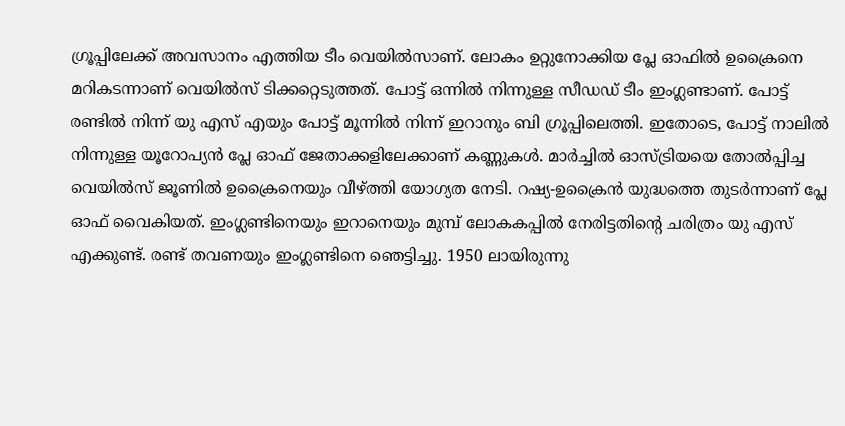ഗ്രൂപ്പിലേക്ക് അവസാനം എത്തിയ ടീം വെയില്‍സാണ്. ലോകം ഉറ്റുനോക്കിയ പ്ലേ ഓഫില്‍ ഉക്രൈനെ മറികടന്നാണ് വെയില്‍സ് ടിക്കറ്റെടുത്തത്. പോട്ട് ഒന്നില്‍ നിന്നുള്ള സീഡഡ് ടീം ഇംഗ്ലണ്ടാണ്. പോട്ട് രണ്ടില്‍ നിന്ന് യു എസ് എയും പോട്ട് മൂന്നില്‍ നിന്ന് ഇറാനും ബി ഗ്രൂപ്പിലെത്തി. ഇതോടെ, പോട്ട് നാലില്‍ നിന്നുള്ള യൂറോപ്യന്‍ പ്ലേ ഓഫ് ജേതാക്കളിലേക്കാണ് കണ്ണുകള്‍. മാര്‍ച്ചില്‍ ഓസ്ട്രിയയെ തോല്‍പ്പിച്ച വെയില്‍സ് ജൂണില്‍ ഉക്രൈനെയും വീഴ്ത്തി യോഗ്യത നേടി. റഷ്യ-ഉക്രൈന്‍ യുദ്ധത്തെ തുടര്‍ന്നാണ് പ്ലേ ഓഫ് വൈകിയത്. ഇംഗ്ലണ്ടിനെയും ഇറാനെയും മുമ്പ് ലോകകപ്പില്‍ നേരിട്ടതിന്റെ ചരിത്രം യു എസ് എക്കുണ്ട്. രണ്ട് തവണയും ഇംഗ്ലണ്ടിനെ ഞെട്ടിച്ചു. 1950 ലായിരുന്നു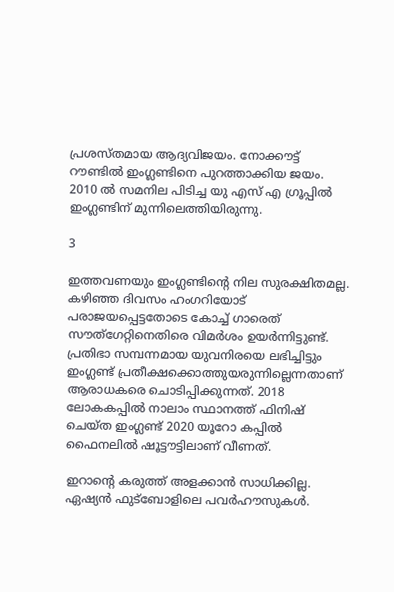പ്രശസ്തമായ ആദ്യവിജയം. നോക്കൗട്ട് റൗണ്ടില്‍ ഇംഗ്ലണ്ടിനെ പുറത്താക്കിയ ജയം. 2010 ല്‍ സമനില പിടിച്ച യു എസ് എ ഗ്രൂപ്പില്‍ ഇംഗ്ലണ്ടിന് മുന്നിലെത്തിയിരുന്നു.

3

ഇത്തവണയും ഇംഗ്ലണ്ടിന്റെ നില സുരക്ഷിതമല്ല. കഴിഞ്ഞ ദിവസം ഹംഗറിയോട് പരാജയപ്പെട്ടതോടെ കോച്ച് ഗാരെത് സൗത്‌ഗേറ്റിനെതിരെ വിമര്‍ശം ഉയര്‍ന്നിട്ടുണ്ട്. പ്രതിഭാ സമ്പന്നമായ യുവനിരയെ ലഭിച്ചിട്ടും ഇംഗ്ലണ്ട് പ്രതീക്ഷക്കൊത്തുയരുന്നില്ലെന്നതാണ് ആരാധകരെ ചൊടിപ്പിക്കുന്നത്. 2018 ലോകകപ്പില്‍ നാലാം സ്ഥാനത്ത് ഫിനിഷ് ചെയ്ത ഇംഗ്ലണ്ട് 2020 യൂറോ കപ്പില്‍ ഫൈനലില്‍ ഷൂട്ടൗട്ടിലാണ് വീണത്.

ഇറാന്റെ കരുത്ത് അളക്കാന്‍ സാധിക്കില്ല. ഏഷ്യന്‍ ഫുട്‌ബോളിലെ പവര്‍ഹൗസുകള്‍.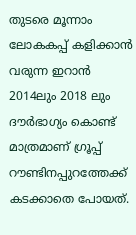തുടരെ മൂന്നാം ലോകകപ്പ് കളിക്കാന്‍ വരുന്ന ഇറാന്‍ 2014ലും 2018 ലും ദൗര്‍ഭാഗ്യം കൊണ്ട് മാത്രമാണ് ഗ്രൂപ്പ് റൗണ്ടിനപ്പുറത്തേക്ക് കടക്കാതെ പോയത്.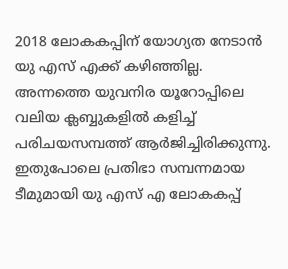2018 ലോകകപ്പിന് യോഗ്യത നേടാന്‍ യു എസ് എക്ക് കഴിഞ്ഞില്ല. അന്നത്തെ യുവനിര യൂറോപ്പിലെ വലിയ ക്ലബ്ബുകളില്‍ കളിച്ച് പരിചയസമ്പത്ത് ആര്‍ജിച്ചിരിക്കുന്നു. ഇതുപോലെ പ്രതിഭാ സമ്പന്നമായ ടീമുമായി യു എസ് എ ലോകകപ്പ്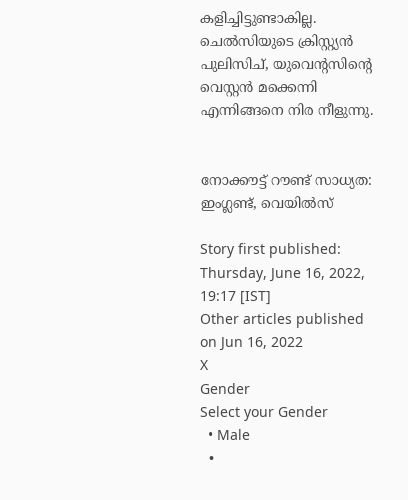കളിച്ചിട്ടുണ്ടാകില്ല. ചെല്‍സിയുടെ ക്രിസ്റ്റ്യന്‍ പുലിസിച്, യുവെന്റസിന്റെ വെസ്റ്റന്‍ മക്കെന്നി എന്നിങ്ങനെ നിര നീളുന്നു.


നോക്കൗട്ട് റൗണ്ട് സാധ്യത: ഇംഗ്ലണ്ട്, വെയില്‍സ്

Story first published: Thursday, June 16, 2022, 19:17 [IST]
Other articles published on Jun 16, 2022
X
Gender
Select your Gender
  • Male
  •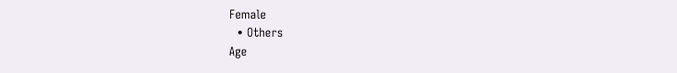Female
  • Others
Age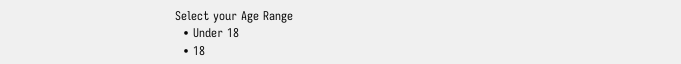Select your Age Range
  • Under 18
  • 18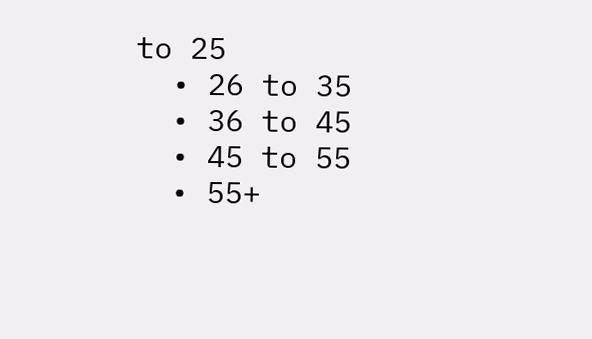to 25
  • 26 to 35
  • 36 to 45
  • 45 to 55
  • 55+